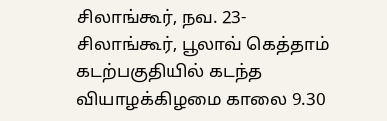சிலாங்கூர், நவ. 23-
சிலாங்கூர், பூலாவ் கெத்தாம் கடற்பகுதியில் கடந்த வியாழக்கிழமை காலை 9.30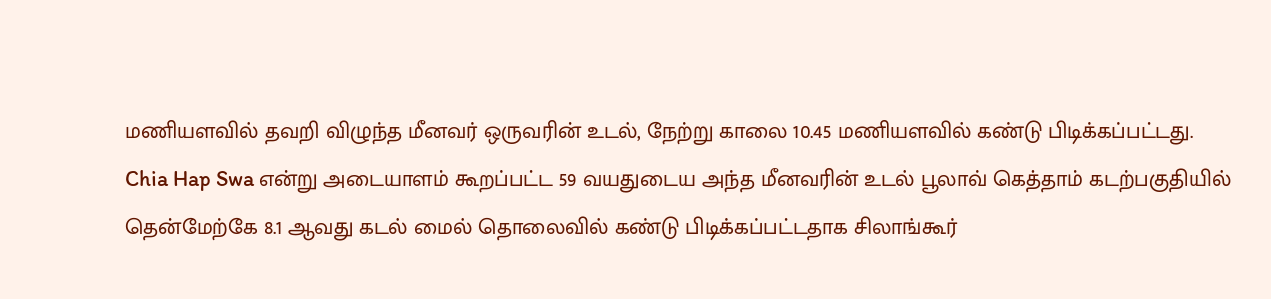மணியளவில் தவறி விழுந்த மீனவர் ஒருவரின் உடல், நேற்று காலை 10.45 மணியளவில் கண்டு பிடிக்கப்பட்டது.
Chia Hap Swa என்று அடையாளம் கூறப்பட்ட 59 வயதுடைய அந்த மீனவரின் உடல் பூலாவ் கெத்தாம் கடற்பகுதியில் தென்மேற்கே 8.1 ஆவது கடல் மைல் தொலைவில் கண்டு பிடிக்கப்பட்டதாக சிலாங்கூர்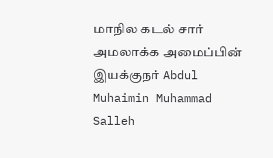மாநில கடல் சார் அமலாக்க அமைப்பின் இயக்குநர் Abdul Muhaimin Muhammad Salleh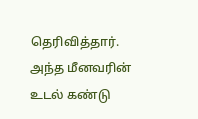தெரிவித்தார்.
அந்த மீனவரின் உடல் கண்டு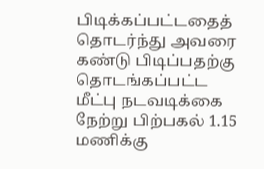பிடிக்கப்பட்டதைத் தொடர்ந்து அவரை கண்டு பிடிப்பதற்கு தொடங்கப்பட்ட மீட்பு நடவடிக்கை நேற்று பிற்பகல் 1.15 மணிக்கு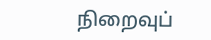நிறைவுப்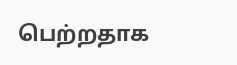பெற்றதாக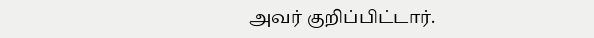அவர் குறிப்பிட்டார்.